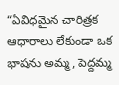“ఏవిధమైన చారిత్రక ఆధారాలు లేకుండా ఒక భాషను అమ్మ, పెద్దమ్మ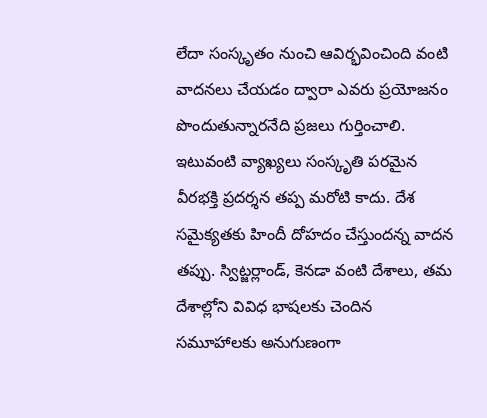లేదా సంస్కృతం నుంచి ఆవిర్భవించింది వంటి వాదనలు చేయడం ద్వారా ఎవరు ప్రయోజనం పొందుతున్నారనేది ప్రజలు గుర్తించాలి. ఇటువంటి వ్యాఖ్యలు సంస్కృతి పరమైన వీరభక్తి ప్రదర్శన తప్ప మరోటి కాదు. దేశ సమైక్యతకు హిందీ దోహదం చేస్తుందన్న వాదన తప్పు. స్విట్జర్లాండ్, కెనడా వంటి దేశాలు, తమ దేశాల్లోని వివిధ భాషలకు చెందిన సమూహాలకు అనుగుణంగా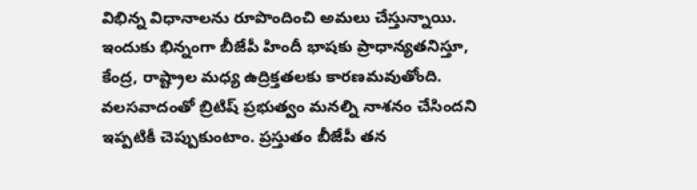విభిన్న విధానాలను రూపొందించి అమలు చేస్తున్నాయి. ఇందుకు భిన్నంగా బీజేపీ హిందీ భాషకు ప్రాధాన్యతనిస్తూ, కేంద్ర, రాష్ట్రాల మధ్య ఉద్రిక్తతలకు కారణమవుతోంది. వలసవాదంతో బ్రిటిష్ ప్రభుత్వం మనల్ని నాశనం చేసిందని ఇప్పటికీ చెప్పుకుంటాం. ప్రస్తుతం బీజేపీ తన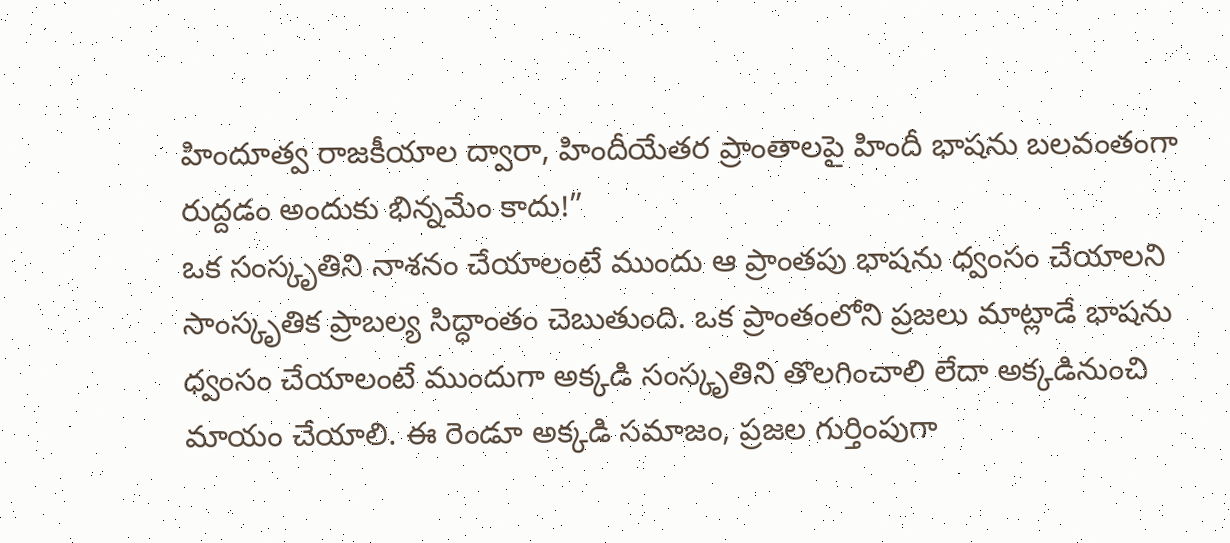హిందూత్వ రాజకీయాల ద్వారా, హిందీయేతర ప్రాంతాలపై హిందీ భాషను బలవంతంగా రుద్దడం అందుకు భిన్నమేం కాదు!”
ఒక సంస్కృతిని నాశనం చేయాలంటే ముందు ఆ ప్రాంతపు భాషను ధ్వంసం చేయాలని సాంస్కృతిక ప్రాబల్య సిద్ధాంతం చెబుతుంది. ఒక ప్రాంతంలోని ప్రజలు మాట్లాడే భాషను ధ్వంసం చేయాలంటే ముందుగా అక్కడి సంస్కృతిని తొలగించాలి లేదా అక్కడినుంచి మాయం చేయాలి. ఈ రెండూ అక్కడి సమాజం, ప్రజల గుర్తింపుగా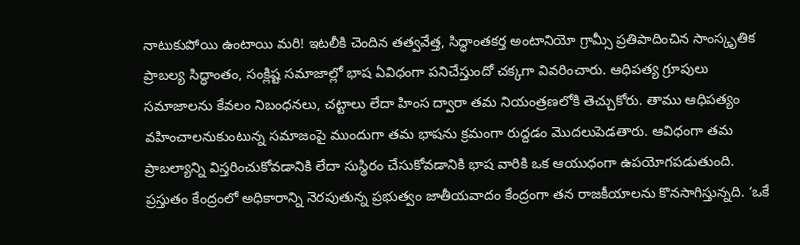నాటుకుపోయి ఉంటాయి మరి! ఇటలీకి చెందిన తత్వవేత్త, సిద్ధాంతకర్త అంటానియో గ్రామ్సీ ప్రతిపాదించిన సాంస్కృతిక ప్రాబల్య సిద్ధాంతం, సంక్లిష్ట సమాజాల్లో భాష ఏవిధంగా పనిచేస్తుందో చక్కగా వివరించారు. ఆధిపత్య గ్రూపులు సమాజాలను కేవలం నిబంధనలు, చట్టాలు లేదా హింస ద్వారా తమ నియంత్రణలోకి తెచ్చుకోరు. తాము ఆధిపత్యం వహించాలనుకుంటున్న సమాజంపై ముందుగా తమ భాషను క్రమంగా రుద్దడం మొదలుపెడతారు. ఆవిధంగా తమ ప్రాబల్యాన్ని విస్తరించుకోవడానికి లేదా సుస్థిరం చేసుకోవడానికి భాష వారికి ఒక ఆయుధంగా ఉపయోగపడుతుంది.
ప్రస్తుతం కేంద్రంలో అధికారాన్ని నెరపుతున్న ప్రభుత్వం జాతీయవాదం కేంద్రంగా తన రాజకీయాలను కొనసాగిస్తున్నది. ‘ఒకే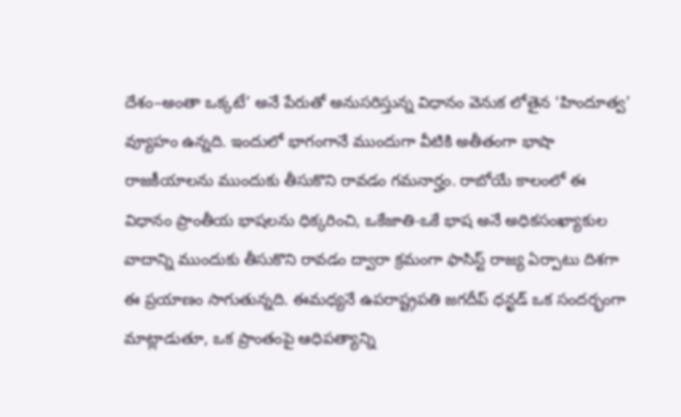దేశం–అంతా ఒక్కటే’ అనే పేరుతో అనుసరిస్తున్న విధానం వెనుక లోతైన ‘హిందూత్వ’ వ్యూహం ఉన్నది. ఇందులో భాగంగానే ముందుగా వీటికి అతీతంగా భాషా రాజకీయాలను ముందుకు తీసుకొని రావడం గమనార్హం. రాబోయే కాలంలో ఈ విధానం ప్రాంతీయ భాషలను ధిక్కరించి, ఒకేజాతి-ఒకే భాష అనే అధికసంఖ్యాకుల వాదాన్ని ముందుకు తీసుకొని రావడం ద్వారా క్రమంగా ఫాసిస్ట్ రాజ్య ఏర్పాటు దిశగా ఈ ప్రయాణం సాగుతున్నది. ఈమధ్యనే ఉపరాష్ట్రపతి జగదీప్ ధన్ఖడ్ ఒక సందర్భంగా మాట్లాడుతూ, ఒక ప్రాంతంపై ఆధిపత్యాన్ని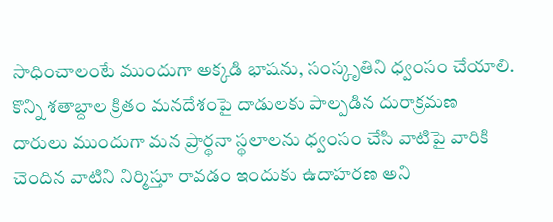సాధించాలంటే ముందుగా అక్కడి భాషను, సంస్కృతిని ధ్వంసం చేయాలి. కొన్ని శతాబ్దాల క్రితం మనదేశంపై దాడులకు పాల్పడిన దురాక్రమణ దారులు ముందుగా మన ప్రార్థనా స్థలాలను ధ్వంసం చేసి వాటిపై వారికి చెందిన వాటిని నిర్మిస్తూ రావడం ఇందుకు ఉదాహరణ అని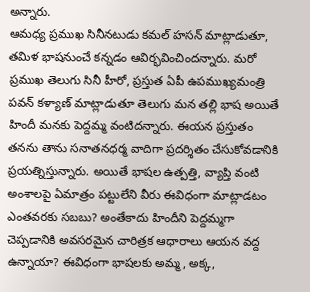అన్నారు.
ఆమధ్య ప్రముఖ సినీనటుడు కమల్ హసన్ మాట్లాడుతూ, తమిళ భాషనుంచే కన్నడం ఆవిర్భవించిందన్నారు. మరో ప్రముఖ తెలుగు సినీ హీరో, ప్రస్తుత ఏపీ ఉపముఖ్యమంత్రి పవన్ కళ్యాణ్ మాట్లాడుతూ తెలుగు మన తల్లి భాష అయితే హిందీ మనకు పెద్దమ్మ వంటిదన్నారు. ఈయన ప్రస్తుతం తనను తాను సనాతనధర్మ వాదిగా ప్రదర్శితం చేసుకోవడానికి ప్రయత్నిస్తున్నారు. అయితే భాషల ఉత్పత్తి, వ్యాప్తి వంటి అంశాలపై ఏమాత్రం పట్టులేని వీరు ఈవిధంగా మాట్లాడటం ఎంతవరకు సబబు? అంతేకాదు హిందీని పెద్దమ్మగా చెప్పడానికి అవసరమైన చారిత్రక ఆధారాలు ఆయన వద్ద ఉన్నాయా? ఈవిధంగా భాషలకు అమ్మ, అక్క,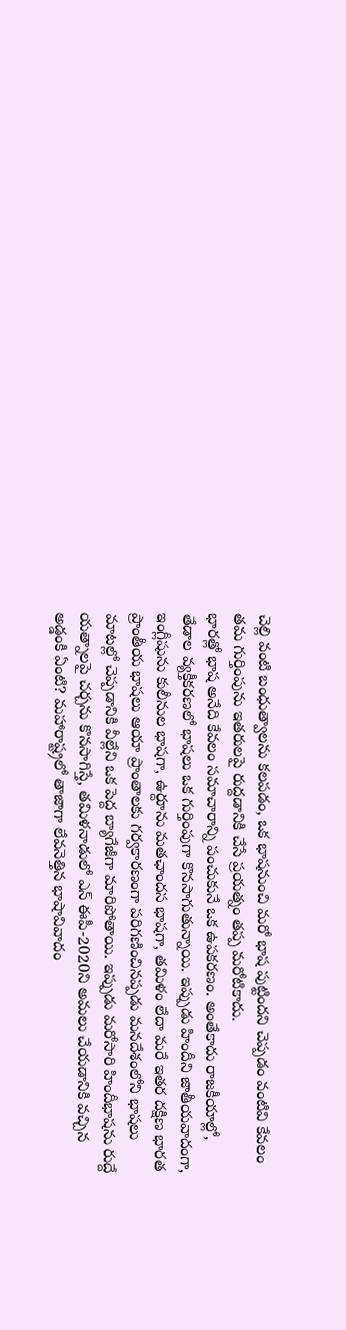చెల్లి వంటి బంధుత్వాలను కలపడం, ఒక భాషనుంచి మరో భాష పుట్టిందని చెప్పడం వంటివి కేవలం తమ గుర్తింపును ఇతరులపై రుద్దడానికి చేసే ప్రయత్నం తప్ప మరోటికాదు.
భారత్లో భాష అనేది కేవలం సమాచారాన్ని పంచుకునే ఒక ఉపకరణం. అంతేకాదు రాజకీయాల్లో, తేడాల వ్యక్తీకరణలో భాషలు ఒక గుర్తింపుగా కొనసాగుతున్నాయి. ఇప్పుడు హిందీని జాతీయవాదంగా, ఇంగ్లీషును కులీనుల భాషగా, ఉర్దూను మతఛాందస భాషగా, తమిళం లేదా మరే ఇతర దక్షిణ భారత ప్రాంతీయ భాషలు ఆయా ప్రాంతాలకు గర్వకారణంగా పరిగణించినప్పడు మనదేశంలోని భాషలు మాటల్లో చెప్పడానికి వీల్లేని ఒక పెద్ద బ్యాగేజీగా మారిపోతాయి. ఇప్పుడు మరోసారి హిందీభాషను రుద్దే యత్నాలపై చర్చను కొనసాగిస్తే, తమిళనాడులో ఎన్ ఈపీ-2020ని అమలు చేయడానికి వచ్చిన అడ్డంకి ఏంటి? మహారాష్ట్రలో తాజాగా లేవనెత్తిన భాషావివాదం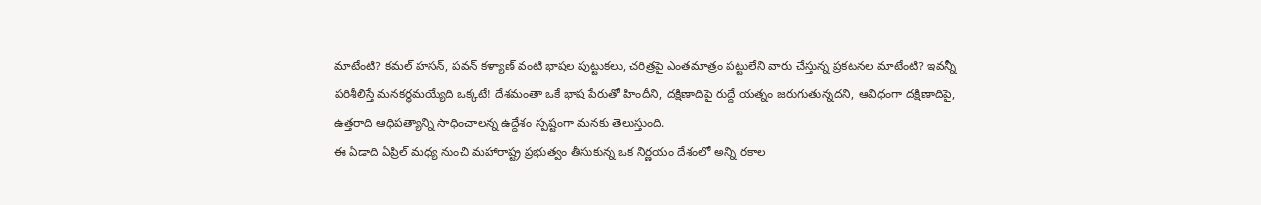మాటేంటి? కమల్ హసన్, పవన్ కళ్యాణ్ వంటి భాషల పుట్టుకలు, చరిత్రపై ఎంతమాత్రం పట్టులేని వారు చేస్తున్న ప్రకటనల మాటేంటి? ఇవన్నీ పరిశీలిస్తే మనకర్థమయ్యేది ఒక్కటే! దేశమంతా ఒకే భాష పేరుతో హిందీని, దక్షిణాదిపై రుద్దే యత్నం జరుగుతున్నదని, ఆవిధంగా దక్షిణాదిపై, ఉత్తరాది ఆధిపత్యాన్ని సాధించాలన్న ఉద్దేశం స్పష్టంగా మనకు తెలుస్తుంది.
ఈ ఏడాది ఏప్రిల్ మధ్య నుంచి మహారాష్ట్ర ప్రభుత్వం తీసుకున్న ఒక నిర్ణయం దేశంలో అన్ని రకాల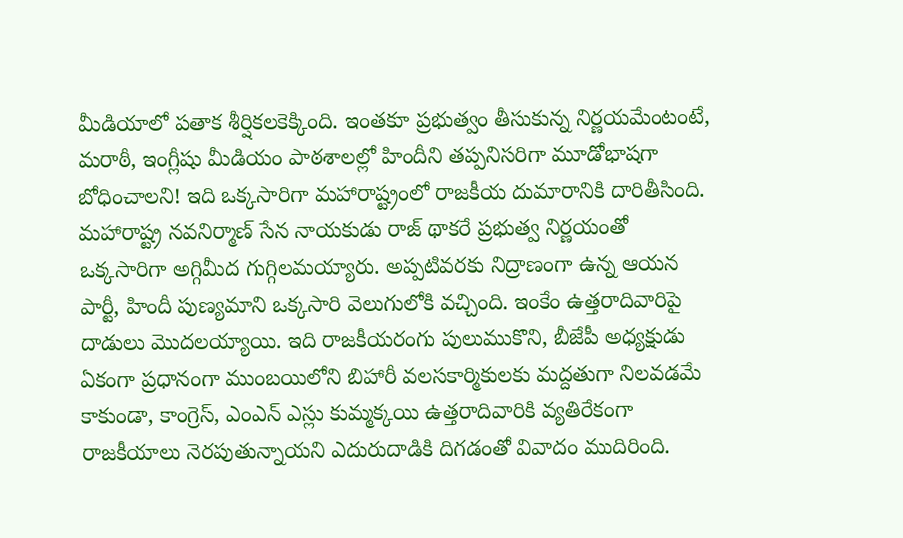మీడియాలో పతాక శీర్షికలకెక్కింది. ఇంతకూ ప్రభుత్వం తీసుకున్న నిర్ణయమేంటంటే, మరాఠీ, ఇంగ్లీషు మీడియం పాఠశాలల్లో హిందీని తప్పనిసరిగా మూడోభాషగా బోధించాలని! ఇది ఒక్కసారిగా మహారాష్ట్రంలో రాజకీయ దుమారానికి దారితీసింది. మహారాష్ట్ర నవనిర్మాణ్ సేన నాయకుడు రాజ్ థాకరే ప్రభుత్వ నిర్ణయంతో ఒక్కసారిగా అగ్గిమీద గుగ్గిలమయ్యారు. అప్పటివరకు నిద్రాణంగా ఉన్న ఆయన పార్టీ, హిందీ పుణ్యమాని ఒక్కసారి వెలుగులోకి వచ్చింది. ఇంకేం ఉత్తరాదివారిపై దాడులు మొదలయ్యాయి. ఇది రాజకీయరంగు పులుముకొని, బీజేపీ అధ్యక్షుడు ఏకంగా ప్రధానంగా ముంబయిలోని బిహారీ వలసకార్మికులకు మద్దతుగా నిలవడమే కాకుండా, కాంగ్రెస్, ఎంఎన్ ఎస్లు కుమ్మక్కయి ఉత్తరాదివారికి వ్యతిరేకంగా రాజకీయాలు నెరపుతున్నాయని ఎదురుదాడికి దిగడంతో వివాదం ముదిరింది.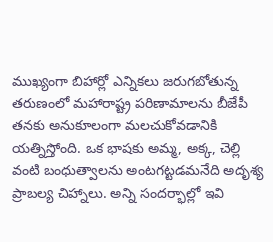ముఖ్యంగా బిహార్లో ఎన్నికలు జరుగబోతున్న తరుణంలో మహారాష్ట్ర పరిణామాలను బీజేపీ తనకు అనుకూలంగా మలచుకోవడానికి యత్నిస్తోంది. ఒక భాషకు అమ్మ, అక్క, చెల్లి వంటి బంధుత్వాలను అంటగట్టడమనేది అదృశ్య ప్రాబల్య చిహ్నాలు. అన్ని సందర్భాల్లో ఇవి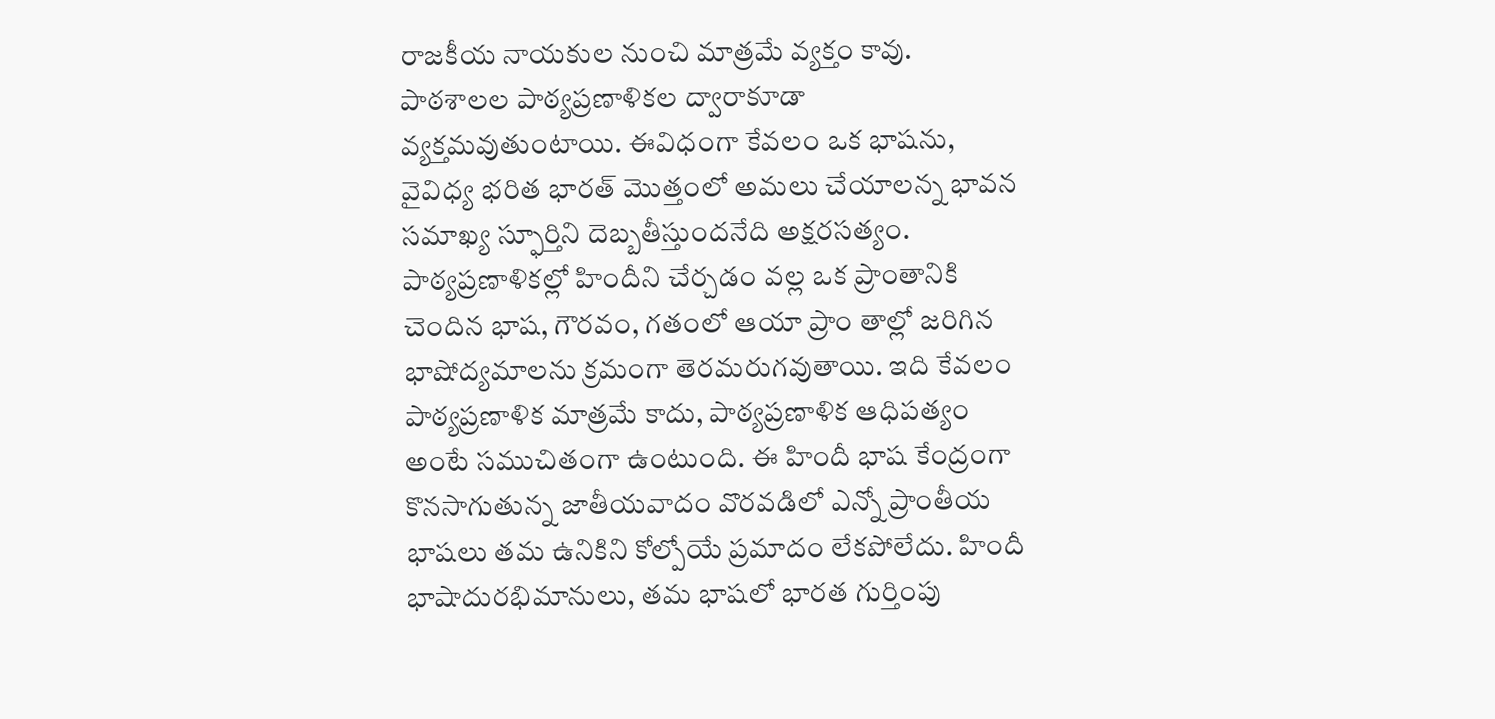రాజకీయ నాయకుల నుంచి మాత్రమే వ్యక్తం కావు. పాఠశాలల పాఠ్యప్రణాళికల ద్వారాకూడా వ్యక్తమవుతుంటాయి. ఈవిధంగా కేవలం ఒక భాషను, వైవిధ్య భరిత భారత్ మొత్తంలో అమలు చేయాలన్న భావన సమాఖ్య స్ఫూర్తిని దెబ్బతీస్తుందనేది అక్షరసత్యం.
పాఠ్యప్రణాళికల్లో హిందీని చేర్చడం వల్ల ఒక ప్రాంతానికి చెందిన భాష, గౌరవం, గతంలో ఆయా ప్రాం తాల్లో జరిగిన భాషోద్యమాలను క్రమంగా తెరమరుగవుతాయి. ఇది కేవలం పాఠ్యప్రణాళిక మాత్రమే కాదు, పాఠ్యప్రణాళిక ఆధిపత్యం అంటే సముచితంగా ఉంటుంది. ఈ హిందీ భాష కేంద్రంగా కొనసాగుతున్న జాతీయవాదం వొరవడిలో ఎన్నో ప్రాంతీయ భాషలు తమ ఉనికిని కోల్పోయే ప్రమాదం లేకపోలేదు. హిందీ భాషాదురభిమానులు, తమ భాషలో భారత గుర్తింపు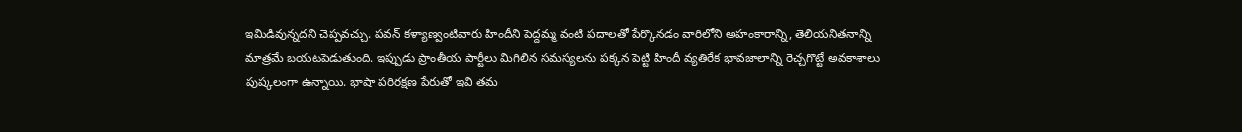ఇమిడివున్నదని చెప్పవచ్చు. పవన్ కళ్యాణ్వంటివారు హిందీని పెద్దమ్మ వంటి పదాలతో పేర్కొనడం వారిలోని అహంకారాన్ని, తెలియనితనాన్ని మాత్రమే బయటపెడుతుంది. ఇప్పుడు ప్రాంతీయ పార్టీలు మిగిలిన సమస్యలను పక్కన పెట్టి హిందీ వ్యతిరేక భావజాలాన్ని రెచ్చగొట్టే అవకాశాలు పుష్కలంగా ఉన్నాయి. భాషా పరిరక్షణ పేరుతో ఇవి తమ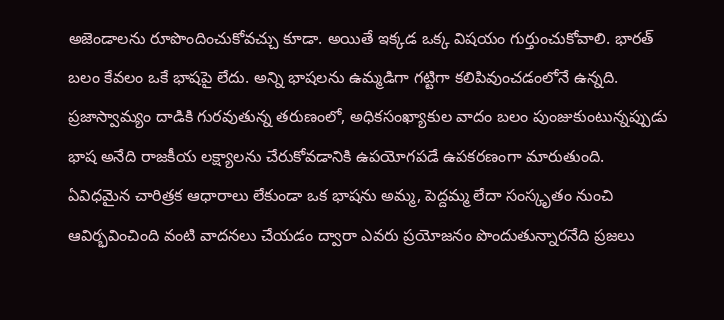అజెండాలను రూపొందించుకోవచ్చు కూడా. అయితే ఇక్కడ ఒక్క విషయం గుర్తుంచుకోవాలి. భారత్ బలం కేవలం ఒకే భాషపై లేదు. అన్ని భాషలను ఉమ్మడిగా గట్టిగా కలిపివుంచడంలోనే ఉన్నది. ప్రజాస్వామ్యం దాడికి గురవుతున్న తరుణంలో, అధికసంఖ్యాకుల వాదం బలం పుంజుకుంటున్నప్పుడు భాష అనేది రాజకీయ లక్ష్యాలను చేరుకోవడానికి ఉపయోగపడే ఉపకరణంగా మారుతుంది.
ఏవిధమైన చారిత్రక ఆధారాలు లేకుండా ఒక భాషను అమ్మ, పెద్దమ్మ లేదా సంస్కృతం నుంచి ఆవిర్భవించింది వంటి వాదనలు చేయడం ద్వారా ఎవరు ప్రయోజనం పొందుతున్నారనేది ప్రజలు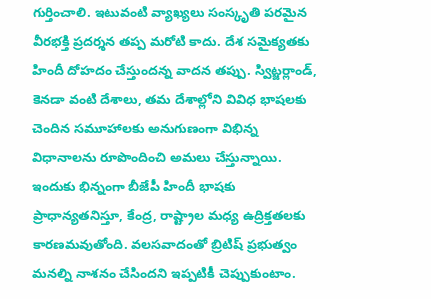గుర్తించాలి. ఇటువంటి వ్యాఖ్యలు సంస్కృతి పరమైన వీరభక్తి ప్రదర్శన తప్ప మరోటి కాదు. దేశ సమైక్యతకు హిందీ దోహదం చేస్తుందన్న వాదన తప్పు. స్విట్జర్లాండ్, కెనడా వంటి దేశాలు, తమ దేశాల్లోని వివిధ భాషలకు చెందిన సమూహాలకు అనుగుణంగా విభిన్న విధానాలను రూపొందించి అమలు చేస్తున్నాయి. ఇందుకు భిన్నంగా బీజేపీ హిందీ భాషకు ప్రాధాన్యతనిస్తూ, కేంద్ర, రాష్ట్రాల మధ్య ఉద్రిక్తతలకు కారణమవుతోంది. వలసవాదంతో బ్రిటిష్ ప్రభుత్వం మనల్ని నాశనం చేసిందని ఇప్పటికీ చెప్పుకుంటాం.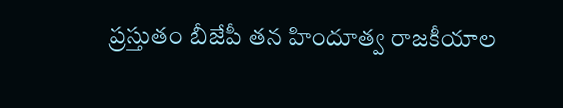ప్రస్తుతం బీజేపీ తన హిందూత్వ రాజకీయాల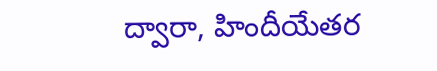ద్వారా, హిందీయేతర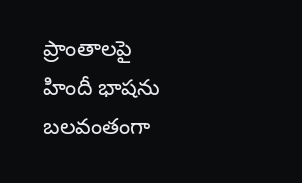ప్రాంతాలపై హిందీ భాషను బలవంతంగా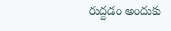రుద్దడం అందుకు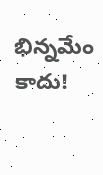భిన్నమేం కాదు!